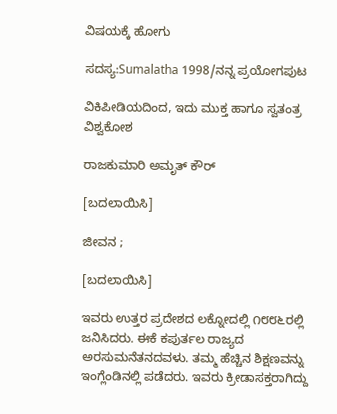ವಿಷಯಕ್ಕೆ ಹೋಗು

ಸದಸ್ಯ:Sumalatha 1998/ನನ್ನ ಪ್ರಯೋಗಪುಟ

ವಿಕಿಪೀಡಿಯದಿಂದ, ಇದು ಮುಕ್ತ ಹಾಗೂ ಸ್ವತಂತ್ರ ವಿಶ್ವಕೋಶ

ರಾಜಕುಮಾರಿ ಅಮೃತ್ ಕೌರ್

[ಬದಲಾಯಿಸಿ]

ಜೀವನ ;

[ಬದಲಾಯಿಸಿ]

ಇವರು ಉತ್ತರ ಪ್ರದೇಶದ ಲಕ್ನೋದಲ್ಲಿ ೧೮೮೬ರಲ್ಲಿ ಜನಿಸಿದರು. ಈಕೆ ಕಪು‍ರ್ತಲ ರಾಜ್ಯದ ಅರಸುಮನೆತನದವಳು. ತಮ್ಮ ಹೆಚ್ಚಿನ ಶಿಕ್ಷಣವನ್ನು ಇಂಗ್ಲೆಂಡಿನಲ್ಲಿ ಪಡೆದರು. ಇವರು ಕ್ರೀಡಾಸಕ್ತರಾಗಿದ್ದು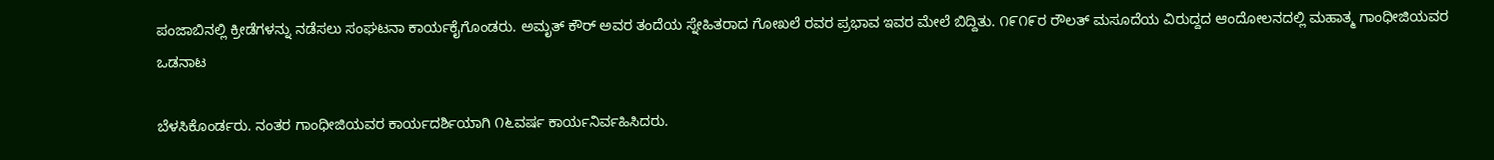ಪಂಜಾಬಿನಲ್ಲಿ ಕ್ರೀಡೆಗಳನ್ನು ನಡೆಸಲು ಸಂಘಟನಾ ಕಾರ್ಯಕೈಗೊಂಡರು. ಅಮೃತ್ ಕೌರ್ ಅವರ ತಂದೆಯ ಸ್ನೇಹಿತರಾದ ಗೋಖಲೆ ರವರ ಪ್ರಭಾವ ಇವರ ಮೇಲೆ ಬಿದ್ದಿತು. ೧೯೧೯ರ ರೌಲತ್ ಮಸೂದೆಯ ವಿರುದ್ದದ ಆಂದೋಲನದಲ್ಲಿ ಮಹಾತ್ಮ ಗಾಂಧೀಜಿಯವರ ಒಡನಾಟ

ಬೆಳಸಿಕೊಂರ್ಡರು. ನಂತರ ಗಾಂಧೀಜಿಯವರ ಕಾರ್ಯದರ್ಶಿಯಾಗಿ ೧೬ವರ್ಷ ಕಾರ್ಯನಿರ್ವಹಿಸಿದರು.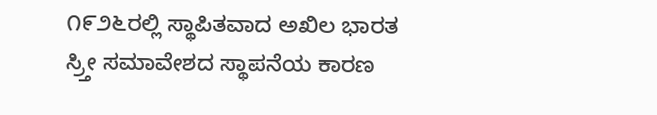೧೯೨೬ರಲ್ಲಿ ಸ್ಥಾಪಿತವಾದ ಅಖಿಲ ಭಾರತ ಸ್ರ್ತೀ ಸಮಾವೇಶದ ಸ್ಥಾಪನೆಯ ಕಾರಣ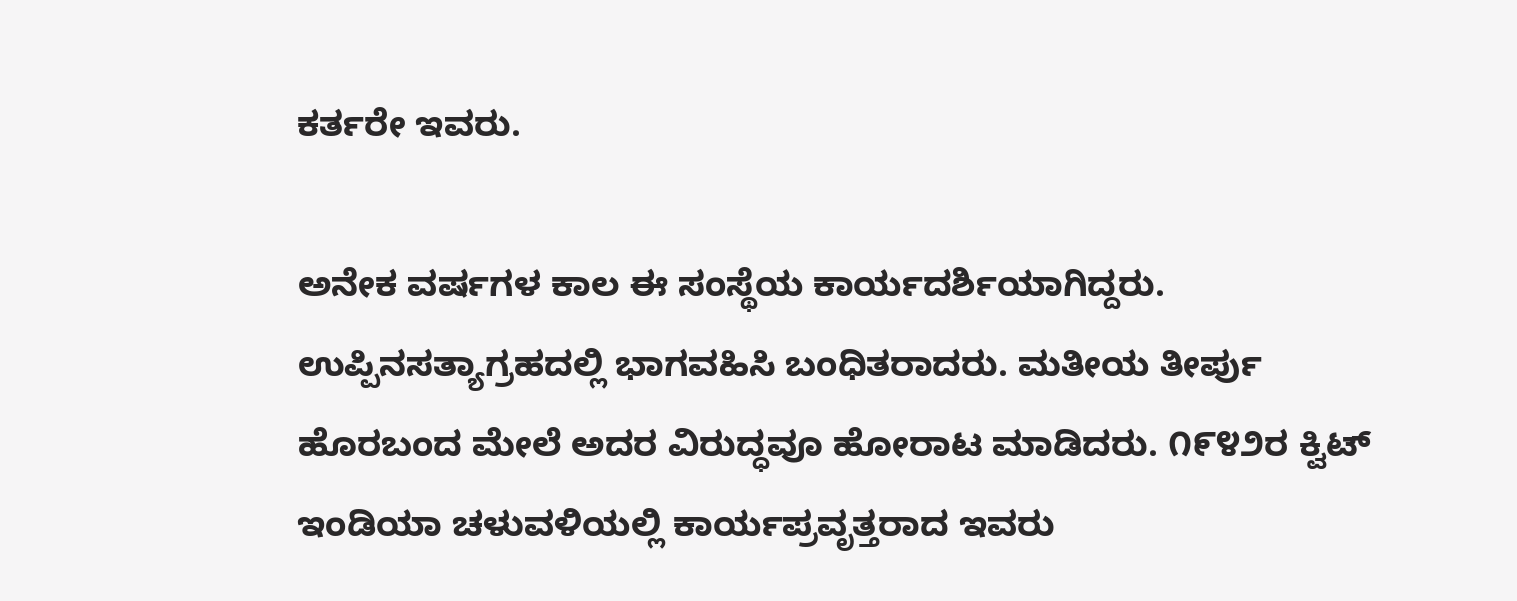ಕರ್ತರೇ ಇವರು.

ಅನೇಕ ವರ್ಷಗಳ ಕಾಲ ಈ ಸಂಸ್ಥೆಯ ಕಾರ್ಯದರ್ಶಿಯಾಗಿದ್ದರು. ಉಪ್ಪಿನಸತ್ಯಾಗ್ರಹದಲ್ಲಿ ಭಾಗವಹಿಸಿ ಬಂಧಿತರಾದರು. ಮತೀಯ ತೀರ್ಪು ಹೊರಬಂದ ಮೇಲೆ ಅದರ ವಿರುದ್ಧವೂ ಹೋರಾಟ ಮಾಡಿದರು. ೧೯೪೨ರ ಕ್ವಿಟ್ ಇಂಡಿಯಾ ಚಳುವಳಿಯಲ್ಲಿ ಕಾರ್ಯಪ್ರವೃತ್ತರಾದ ಇವರು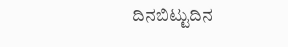ದಿನಬಿಟ್ಟುದಿನ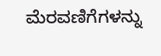ಮೆರವಣಿಗೆಗಳನ್ನು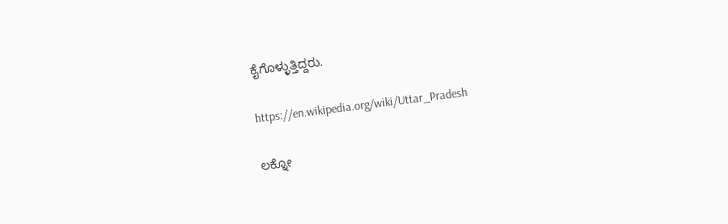ಕೈಗೊಳ್ಳುತ್ತಿದ್ದರು.

https://en.wikipedia.org/wiki/Uttar_Pradesh

ಲಕ್ನೋ